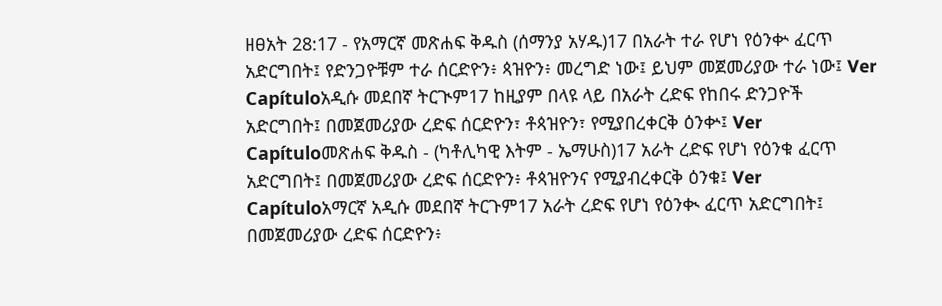ዘፀአት 28:17 - የአማርኛ መጽሐፍ ቅዱስ (ሰማንያ አሃዱ)17 በአራት ተራ የሆነ የዕንቍ ፈርጥ አድርግበት፤ የድንጋዮቹም ተራ ሰርድዮን፥ ጳዝዮን፥ መረግድ ነው፤ ይህም መጀመሪያው ተራ ነው፤ Ver Capítuloአዲሱ መደበኛ ትርጒም17 ከዚያም በላዩ ላይ በአራት ረድፍ የከበሩ ድንጋዮች አድርግበት፤ በመጀመሪያው ረድፍ ሰርድዮን፣ ቶጳዝዮን፣ የሚያበረቀርቅ ዕንቍ፤ Ver Capítuloመጽሐፍ ቅዱስ - (ካቶሊካዊ እትም - ኤማሁስ)17 አራት ረድፍ የሆነ የዕንቁ ፈርጥ አድርግበት፤ በመጀመሪያው ረድፍ ሰርድዮን፥ ቶጳዝዮንና የሚያብረቀርቅ ዕንቁ፤ Ver Capítuloአማርኛ አዲሱ መደበኛ ትርጉም17 አራት ረድፍ የሆነ የዕንቊ ፈርጥ አድርግበት፤ በመጀመሪያው ረድፍ ሰርድዮን፥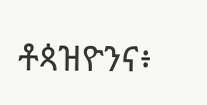ቶጳዝዮንና፥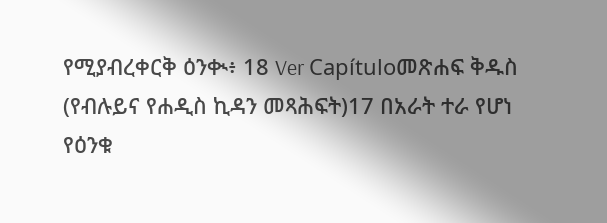የሚያብረቀርቅ ዕንቊ፥ 18 Ver Capítuloመጽሐፍ ቅዱስ (የብሉይና የሐዲስ ኪዳን መጻሕፍት)17 በአራት ተራ የሆነ የዕንቁ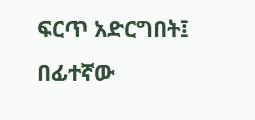ፍርጥ አድርግበት፤ በፊተኛው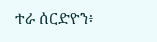ተራ ሰርድዮን፥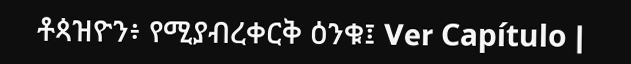ቶጳዝዮን፥ የሚያብረቀርቅ ዕንቁ፤ Ver Capítulo |